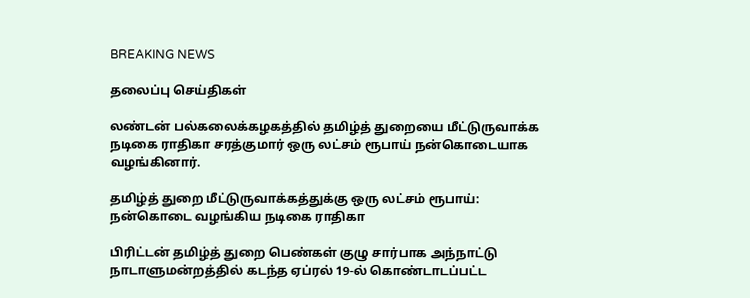BREAKING NEWS

தலைப்பு செய்திகள்

லண்டன் பல்கலைக்கழகத்தில் தமிழ்த் துறையை மீட்டுருவாக்க நடிகை ராதிகா சரத்குமார் ஒரு லட்சம் ரூபாய் நன்கொடையாக வழங்கினார்.

தமிழ்த் துறை மீட்டுருவாக்கத்துக்கு ஒரு லட்சம் ரூபாய்: நன்கொடை வழங்கிய நடிகை ராதிகா

பிரிட்டன் தமிழ்த் துறை பெண்கள் குழு சார்பாக அந்நாட்டு நாடாளுமன்றத்தில் கடந்த ஏப்ரல் 19-ல் கொண்டாடப்பட்ட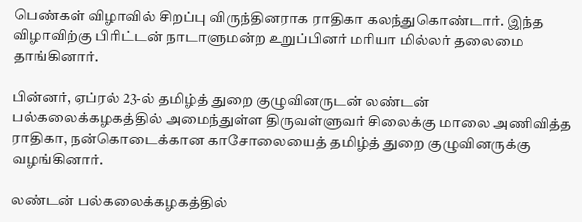பெண்கள் விழாவில் சிறப்பு விருந்தினராக ராதிகா கலந்துகொண்டார். இந்த விழாவிற்கு பிரிட்டன் நாடாளுமன்ற உறுப்பினர் மரியா மில்லர் தலைமை தாங்கினார்.

பின்னர், ஏப்ரல் 23-ல் தமிழ்த் துறை குழுவினருடன் லண்டன் பல்கலைக்கழகத்தில் அமைந்துள்ள திருவள்ளுவர் சிலைக்கு மாலை அணிவித்த ராதிகா, நன்கொடைக்கான காசோலையைத் தமிழ்த் துறை குழுவினருக்கு வழங்கினார்.

லண்டன் பல்கலைக்கழகத்தில்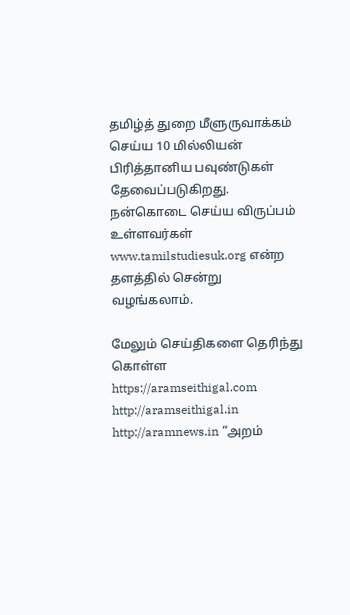தமிழ்த் துறை மீளுருவாக்கம் செய்ய 10 மில்லியன் பிரித்தானிய பவுண்டுகள் தேவைப்படுகிறது. நன்கொடை செய்ய விருப்பம் உள்ளவர்கள் www.tamilstudiesuk.org என்ற தளத்தில் சென்று வழங்கலாம்.

மேலும் செய்திகளை தெரிந்து கொள்ள https://aramseithigal.com  http://aramseithigal.in  http://aramnews.in “அறம்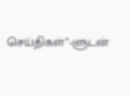செய்திகள்”-ளுடன்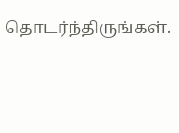தொடர்ந்திருங்கள்.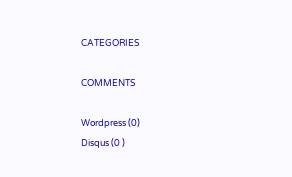CATEGORIES

COMMENTS

Wordpress (0)
Disqus (0 )